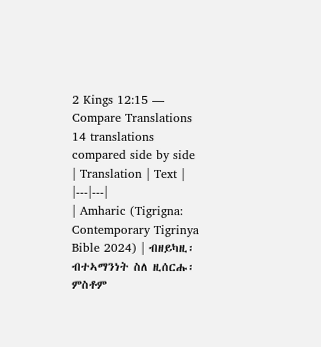2 Kings 12:15 — Compare Translations
14 translations compared side by side
| Translation | Text |
|---|---|
| Amharic (Tigrigna: Contemporary Tigrinya Bible 2024) | ብዘይካዚ፡ ብተኣማንነት ስለ ዚሰርሑ፡ ምስቶም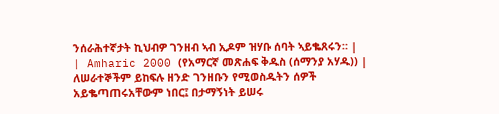ንሰራሕተኛታት ኪህብዎ ገንዘብ ኣብ ኢዶም ዝሃቡ ሰባት ኣይቈጸሩን። |
| Amharic 2000 (የአማርኛ መጽሐፍ ቅዱስ (ሰማንያ አሃዱ)) | ለሠራተኞችም ይከፍሉ ዘንድ ገንዘቡን የሚወስዱትን ሰዎች አይቈጣጠሩአቸውም ነበር፤ በታማኝነት ይሠሩ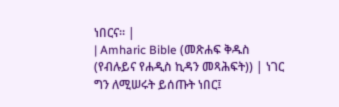ነበርና። |
| Amharic Bible (መጽሐፍ ቅዱስ (የብሉይና የሐዲስ ኪዳን መጻሕፍት)) | ነገር ግን ለሚሠሩት ይሰጡት ነበር፤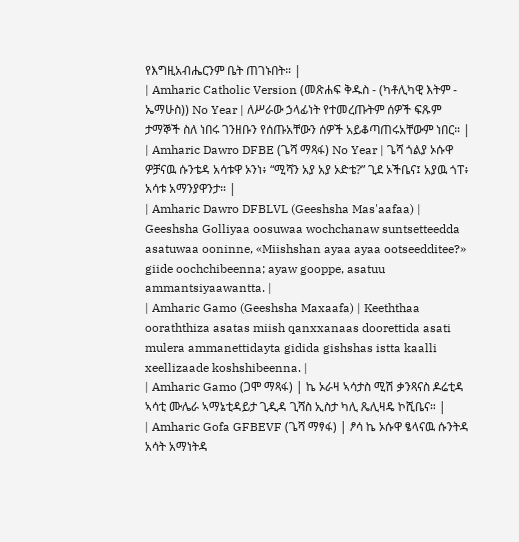የእግዚአብሔርንም ቤት ጠገኑበት። |
| Amharic Catholic Version (መጽሐፍ ቅዱስ - (ካቶሊካዊ እትም - ኤማሁስ)) No Year | ለሥራው ኃላፊነት የተመረጡትም ሰዎች ፍጹም ታማኞች ስለ ነበሩ ገንዘቡን የሰጡአቸውን ሰዎች አይቆጣጠሩአቸውም ነበር። |
| Amharic Dawro DFBE (ጌሻ ማጻፋ) No Year | ጌሻ ጎልያ ኦሱዋ ዎቻናዉ ሱንቴዳ አሳቱዋ ኦንነ፥ “ሚሻን አያ አያ ኦድቴ?” ጊደ ኦችቤና፤ አያዉ ጎፐ፥ አሳቱ አማንያዋንታ። |
| Amharic Dawro DFBLVL (Geeshsha Mas'aafaa) | Geeshsha Golliyaa oosuwaa wochchanaw suntsetteedda asatuwaa ooninne, «Miishshan ayaa ayaa ootseedditee?» giide oochchibeenna; ayaw gooppe, asatuu ammantsiyaawantta. |
| Amharic Gamo (Geeshsha Maxaafa) | Keeththaa ooraththiza asatas miish qanxxanaas doorettida asati mulera ammanettidayta gidida gishshas istta kaalli xeellizaade koshshibeenna. |
| Amharic Gamo (ጋሞ ማጻፋ) | ኬ ኦራዛ ኣሳታስ ሚሽ ቃንጻናስ ዶሬቲዳ ኣሳቲ ሙሌራ ኣማኔቲዳይታ ጊዲዳ ጊሻስ ኢስታ ካሊ ጼሊዛዴ ኮሺቤና። |
| Amharic Gofa GFBEVF (ጌሻ ማፃፋ) | ፆሳ ኬ ኦሱዋ ፄላናዉ ሱንትዳ አሳት አማነትዳ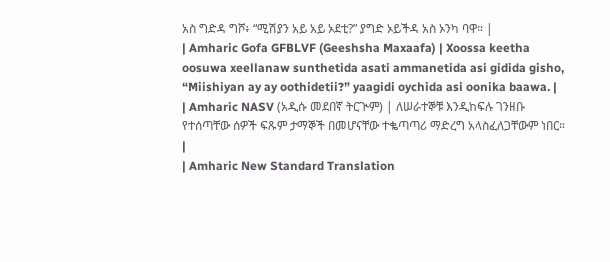አስ ግድዳ ግሾ፥ “ሚሽያን አይ አይ ኦደቲ?” ያግድ ኦይችዳ አስ ኦንካ ባዋ። |
| Amharic Gofa GFBLVF (Geeshsha Maxaafa) | Xoossa keetha oosuwa xeellanaw sunthetida asati ammanetida asi gidida gisho, “Miishiyan ay ay oothidetii?” yaagidi oychida asi oonika baawa. |
| Amharic NASV (አዲሱ መደበኛ ትርጒም) | ለሠራተኞቹ እንዲከፍሉ ገንዘቡ የተሰጣቸው ሰዎች ፍጹም ታማኞች በመሆናቸው ተቈጣጣሪ ማድረግ አላስፈለጋቸውም ነበር። |
| Amharic New Standard Translation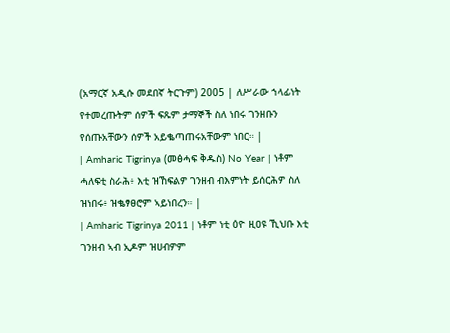(አማርኛ አዲሱ መደበኛ ትርጉም) 2005 | ለሥራው ኀላፊነት የተመረጡትም ሰዎች ፍጹም ታማኞች ስለ ነበሩ ገንዘቡን የሰጡአቸውን ሰዎች አይቈጣጠሩአቸውም ነበር። |
| Amharic Tigrinya (መፅሓፍ ቅዱስ) No Year | ነቶም ሓለፍቲ ስራሕ፥ እቲ ዝኸፍልዎ ገንዘብ ብእምነት ይሰርሕዎ ስለ ዝነበሩ፥ ዝቈፃፀሮም ኣይነበረን። |
| Amharic Tigrinya 2011 | ነቶም ነቲ ዕዮ ዚዐዩ ኺህቡ እቲ ገንዘብ ኣብ ኢዶም ዝሀብዎም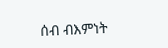ሰብ ብእምነት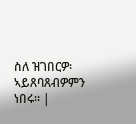ስለ ዝገበርዎ፡ ኣይጸባጸብዎምን ነበሩ። |